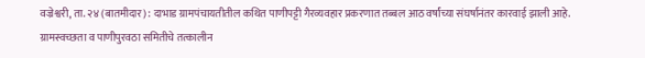वज्रेश्वरी, ता. २४ (बातमीदार) : दाभाड ग्रामपंचायतीतील कथित पाणीपट्टी गैरव्यवहार प्रकरणात तब्बल आठ वर्षांच्या संघर्षानंतर कारवाई झाली आहे. ग्रामस्वच्छता व पाणीपुरवठा समितीचे तत्कालीन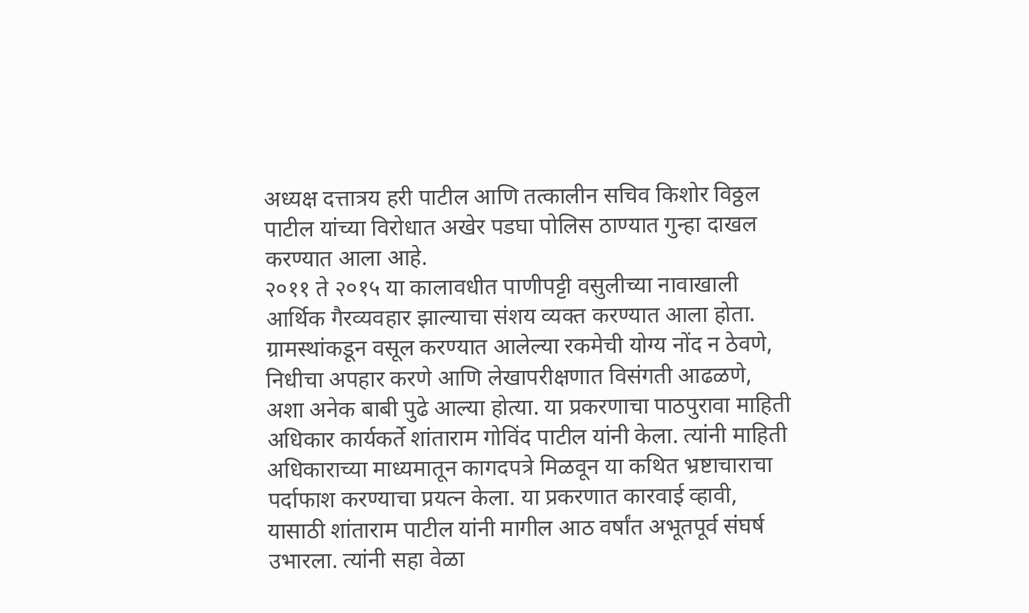अध्यक्ष दत्तात्रय हरी पाटील आणि तत्कालीन सचिव किशोर विठ्ठल पाटील यांच्या विरोधात अखेर पडघा पोलिस ठाण्यात गुन्हा दाखल करण्यात आला आहे.
२०११ ते २०१५ या कालावधीत पाणीपट्टी वसुलीच्या नावाखाली आर्थिक गैरव्यवहार झाल्याचा संशय व्यक्त करण्यात आला होता. ग्रामस्थांकडून वसूल करण्यात आलेल्या रकमेची योग्य नोंद न ठेवणे, निधीचा अपहार करणे आणि लेखापरीक्षणात विसंगती आढळणे, अशा अनेक बाबी पुढे आल्या होत्या. या प्रकरणाचा पाठपुरावा माहिती अधिकार कार्यकर्ते शांताराम गोविंद पाटील यांनी केला. त्यांनी माहिती अधिकाराच्या माध्यमातून कागदपत्रे मिळवून या कथित भ्रष्टाचाराचा पर्दाफाश करण्याचा प्रयत्न केला. या प्रकरणात कारवाई व्हावी, यासाठी शांताराम पाटील यांनी मागील आठ वर्षांत अभूतपूर्व संघर्ष उभारला. त्यांनी सहा वेळा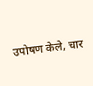उपोषण केले, चार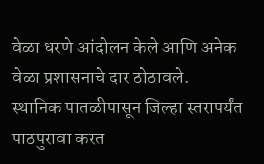वेळा धरणे आंदोलन केले आणि अनेक वेळा प्रशासनाचे दार ठोठावले.
स्थानिक पातळीपासून जिल्हा स्तरापर्यंत पाठपुरावा करत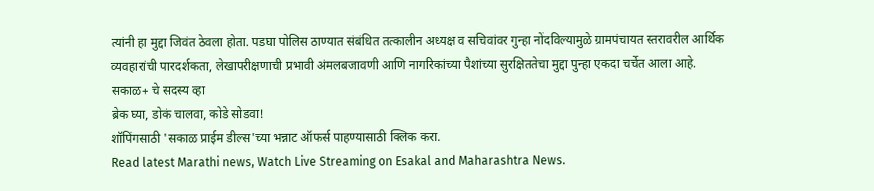त्यांनी हा मुद्दा जिवंत ठेवला होता. पडघा पोलिस ठाण्यात संबंधित तत्कालीन अध्यक्ष व सचिवांवर गुन्हा नोंदविल्यामुळे ग्रामपंचायत स्तरावरील आर्थिक व्यवहारांची पारदर्शकता, लेखापरीक्षणाची प्रभावी अंमलबजावणी आणि नागरिकांच्या पैशांच्या सुरक्षिततेचा मुद्दा पुन्हा एकदा चर्चेत आला आहे.
सकाळ+ चे सदस्य व्हा
ब्रेक घ्या, डोकं चालवा, कोडे सोडवा!
शॉपिंगसाठी 'सकाळ प्राईम डील्स'च्या भन्नाट ऑफर्स पाहण्यासाठी क्लिक करा.
Read latest Marathi news, Watch Live Streaming on Esakal and Maharashtra News.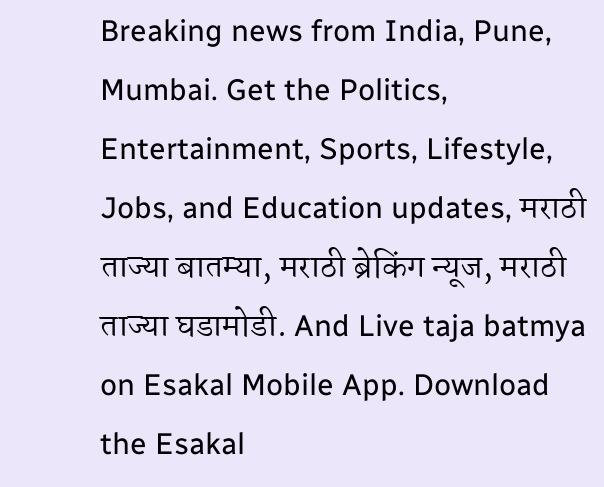Breaking news from India, Pune, Mumbai. Get the Politics, Entertainment, Sports, Lifestyle, Jobs, and Education updates, मराठी ताज्या बातम्या, मराठी ब्रेकिंग न्यूज, मराठी ताज्या घडामोडी. And Live taja batmya on Esakal Mobile App. Download the Esakal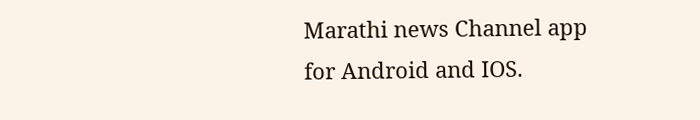Marathi news Channel app for Android and IOS.